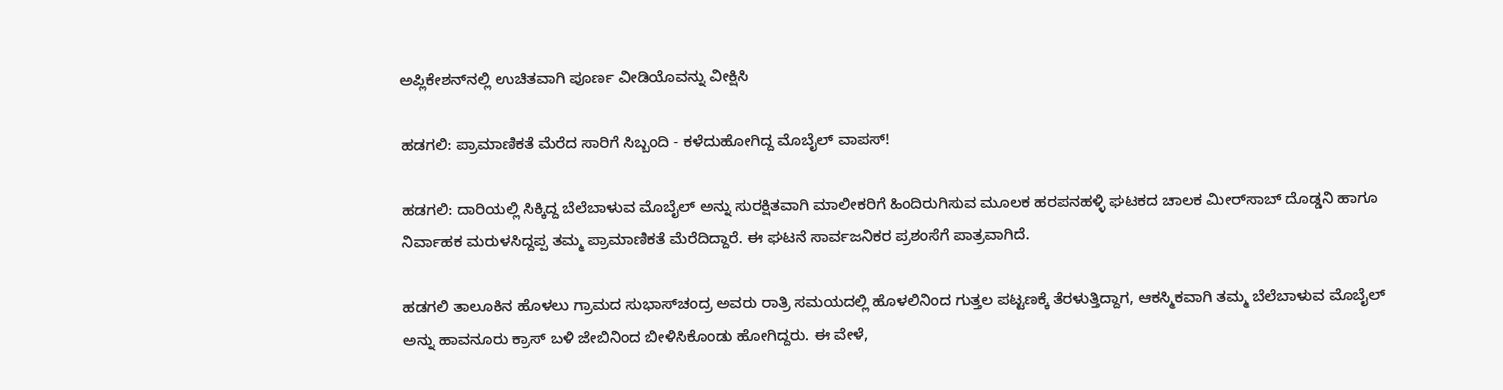ಅಪ್ಲಿಕೇಶನ್‌ನಲ್ಲಿ ಉಚಿತವಾಗಿ ಪೂರ್ಣ ವೀಡಿಯೊವನ್ನು ವೀಕ್ಷಿಸಿ

ಹಡಗಲಿ: ಪ್ರಾಮಾಣಿಕತೆ ಮೆರೆದ ಸಾರಿಗೆ ಸಿಬ್ಬಂದಿ - ಕಳೆದುಹೋಗಿದ್ದ ಮೊಬೈಲ್ ವಾಪಸ್!

ಹಡಗಲಿ: ದಾರಿಯಲ್ಲಿ ಸಿಕ್ಕಿದ್ದ ಬೆಲೆಬಾಳುವ ಮೊಬೈಲ್ ಅನ್ನು ಸುರಕ್ಷಿತವಾಗಿ ಮಾಲೀಕರಿಗೆ ಹಿಂದಿರುಗಿಸುವ ಮೂಲಕ ಹರಪನಹಳ್ಳಿ ಘಟಕದ ಚಾಲಕ ಮೀರ್‌ಸಾಬ್ ದೊಡ್ಡನಿ ಹಾಗೂ ನಿರ್ವಾಹಕ ಮರುಳಸಿದ್ದಪ್ಪ ತಮ್ಮ ಪ್ರಾಮಾಣಿಕತೆ ಮೆರೆದಿದ್ದಾರೆ. ಈ ಘಟನೆ ಸಾರ್ವಜನಿಕರ ಪ್ರಶಂಸೆಗೆ ಪಾತ್ರವಾಗಿದೆ.

ಹಡಗಲಿ ತಾಲೂಕಿನ ಹೊಳಲು ಗ್ರಾಮದ ಸುಭಾಸ್‌ಚಂದ್ರ ಅವರು ರಾತ್ರಿ ಸಮಯದಲ್ಲಿ ಹೊಳಲಿನಿಂದ ಗುತ್ತಲ ಪಟ್ಟಣಕ್ಕೆ ತೆರಳುತ್ತಿದ್ದಾಗ, ಆಕಸ್ಮಿಕವಾಗಿ ತಮ್ಮ ಬೆಲೆಬಾಳುವ ಮೊಬೈಲ್ ಅನ್ನು ಹಾವನೂರು ಕ್ರಾಸ್ ಬಳಿ ಜೇಬಿನಿಂದ ಬೀಳಿಸಿಕೊಂಡು ಹೋಗಿದ್ದರು. ಈ ವೇಳೆ,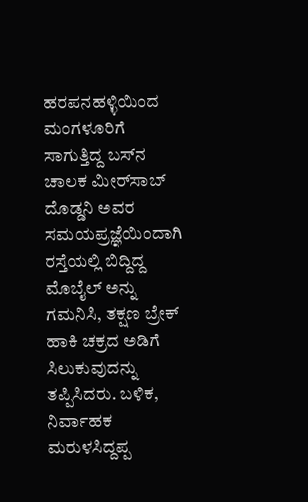ಹರಪನಹಳ್ಳಿಯಿಂದ ಮಂಗಳೂರಿಗೆ ಸಾಗುತ್ತಿದ್ದ ಬಸ್‌ನ ಚಾಲಕ ಮೀರ್‌ಸಾಬ್ ದೊಡ್ಡನಿ ಅವರ ಸಮಯಪ್ರಜ್ಞೆಯಿಂದಾಗಿ ರಸ್ತೆಯಲ್ಲಿ ಬಿದ್ದಿದ್ದ ಮೊಬೈಲ್ ಅನ್ನು ಗಮನಿಸಿ, ತಕ್ಷಣ ಬ್ರೇಕ್ ಹಾಕಿ ಚಕ್ರದ ಅಡಿಗೆ ಸಿಲುಕುವುದನ್ನು ತಪ್ಪಿಸಿದರು. ಬಳಿಕ, ನಿರ್ವಾಹಕ ಮರುಳಸಿದ್ದಪ್ಪ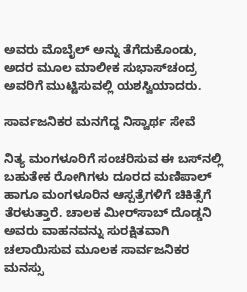ಅವರು ಮೊಬೈಲ್ ಅನ್ನು ತೆಗೆದುಕೊಂಡು, ಅದರ ಮೂಲ ಮಾಲೀಕ ಸುಭಾಸ್‌ಚಂದ್ರ ಅವರಿಗೆ ಮುಟ್ಟಿಸುವಲ್ಲಿ ಯಶಸ್ವಿಯಾದರು.

ಸಾರ್ವಜನಿಕರ ಮನಗೆದ್ದ ನಿಸ್ವಾರ್ಥ ಸೇವೆ

ನಿತ್ಯ ಮಂಗಳೂರಿಗೆ ಸಂಚರಿಸುವ ಈ ಬಸ್‌ನಲ್ಲಿ ಬಹುತೇಕ ರೋಗಿಗಳು ದೂರದ ಮಣಿಪಾಲ್ ಹಾಗೂ ಮಂಗಳೂರಿನ ಆಸ್ಪತ್ರೆಗಳಿಗೆ ಚಿಕಿತ್ಸೆಗೆ ತೆರಳುತ್ತಾರೆ. ಚಾಲಕ ಮೀರ್‌ಸಾಬ್ ದೊಡ್ಡನಿ ಅವರು ವಾಹನವನ್ನು ಸುರಕ್ಷಿತವಾಗಿ ಚಲಾಯಿಸುವ ಮೂಲಕ ಸಾರ್ವಜನಿಕರ ಮನಸ್ಸು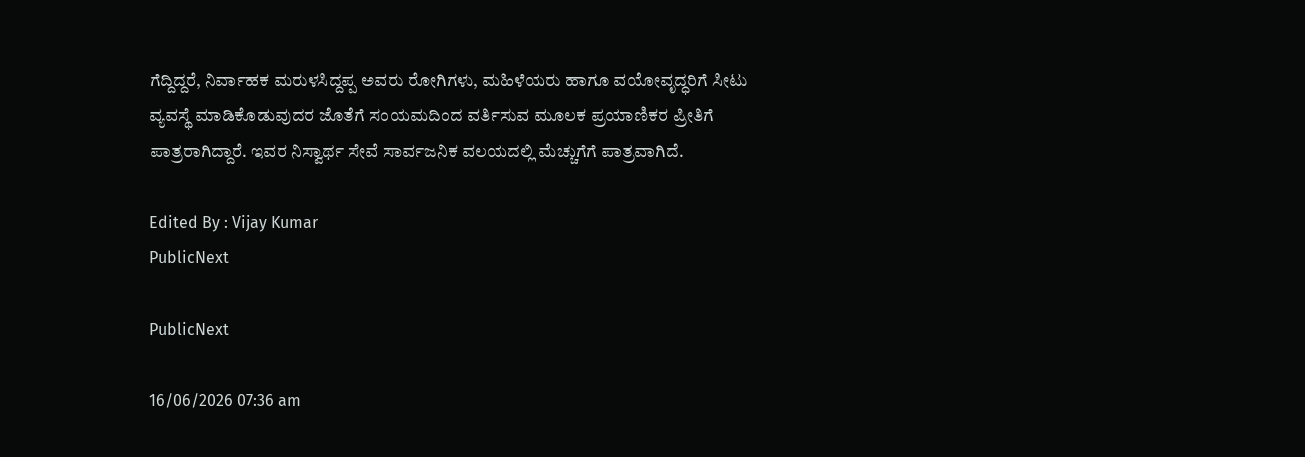ಗೆದ್ದಿದ್ದರೆ, ನಿರ್ವಾಹಕ ಮರುಳಸಿದ್ದಪ್ಪ ಅವರು ರೋಗಿಗಳು, ಮಹಿಳೆಯರು ಹಾಗೂ ವಯೋವೃದ್ಧರಿಗೆ ಸೀಟು ವ್ಯವಸ್ಥೆ ಮಾಡಿಕೊಡುವುದರ ಜೊತೆಗೆ ಸಂಯಮದಿಂದ ವರ್ತಿಸುವ ಮೂಲಕ ಪ್ರಯಾಣಿಕರ ಪ್ರೀತಿಗೆ ಪಾತ್ರರಾಗಿದ್ದಾರೆ. ಇವರ ನಿಸ್ವಾರ್ಥ ಸೇವೆ ಸಾರ್ವಜನಿಕ ವಲಯದಲ್ಲಿ ಮೆಚ್ಚುಗೆಗೆ ಪಾತ್ರವಾಗಿದೆ.

Edited By : Vijay Kumar
PublicNext

PublicNext

16/06/2026 07:36 am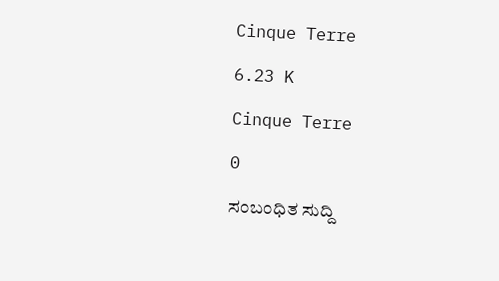Cinque Terre

6.23 K

Cinque Terre

0

ಸಂಬಂಧಿತ ಸುದ್ದಿ